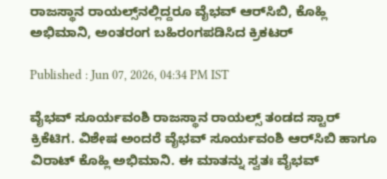ರಾಜಸ್ಥಾನ ರಾಯಲ್ಸ್‌ನಲ್ಲಿದ್ದರೂ ವೈಭವ್ ಆರ್‌ಸಿಬಿ, ಕೊಹ್ಲಿ ಅಭಿಮಾನಿ, ಅಂತರಂಗ ಬಹಿರಂಗಪಡಿಸಿದ ಕ್ರಿಕಟರ್

Published : Jun 07, 2026, 04:34 PM IST

ವೈಭವ್ ಸೂರ್ಯವಂಶಿ ರಾಜಸ್ಥಾನ ರಾಯಲ್ಸ್ ತಂಡದ ಸ್ಟಾರ್ ಕ್ರಿಕೆಟಿಗ. ವಿಶೇಷ ಅಂದರೆ ವೈಭವ್ ಸೂರ್ಯವಂಶಿ ಆರ್‌ಸಿಬಿ ಹಾಗೂ ವಿರಾಟ್ ಕೊಹ್ಲಿ ಅಭಿಮಾನಿ. ಈ ಮಾತನ್ನು ಸ್ವತಃ ವೈಭವ್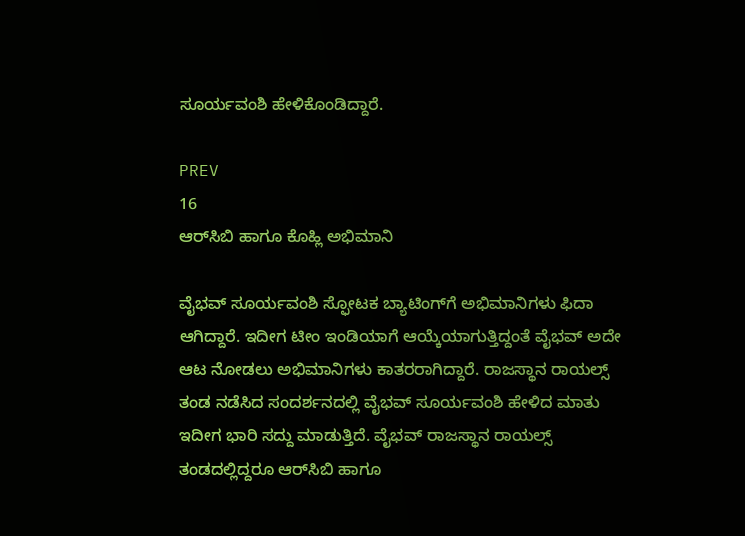ಸೂರ್ಯವಂಶಿ ಹೇಳಿಕೊಂಡಿದ್ದಾರೆ.

PREV
16
ಆರ್‌ಸಿಬಿ ಹಾಗೂ ಕೊಹ್ಲಿ ಅಭಿಮಾನಿ

ವೈಭವ್ ಸೂರ್ಯವಂಶಿ ಸ್ಫೋಟಕ ಬ್ಯಾಟಿಂಗ್‌ಗೆ ಅಭಿಮಾನಿಗಳು ಫಿದಾ ಆಗಿದ್ದಾರೆ. ಇದೀಗ ಟೀಂ ಇಂಡಿಯಾಗೆ ಆಯ್ಕೆಯಾಗುತ್ತಿದ್ದಂತೆ ವೈಭವ್ ಅದೇ ಆಟ ನೋಡಲು ಅಭಿಮಾನಿಗಳು ಕಾತರರಾಗಿದ್ದಾರೆ. ರಾಜಸ್ಥಾನ ರಾಯಲ್ಸ್ ತಂಡ ನಡೆಸಿದ ಸಂದರ್ಶನದಲ್ಲಿ ವೈಭವ್ ಸೂರ್ಯವಂಶಿ ಹೇಳಿದ ಮಾತು ಇದೀಗ ಭಾರಿ ಸದ್ದು ಮಾಡುತ್ತಿದೆ. ವೈಭವ್ ರಾಜಸ್ಥಾನ ರಾಯಲ್ಸ್ ತಂಡದಲ್ಲಿದ್ದರೂ ಆರ್‌ಸಿಬಿ ಹಾಗೂ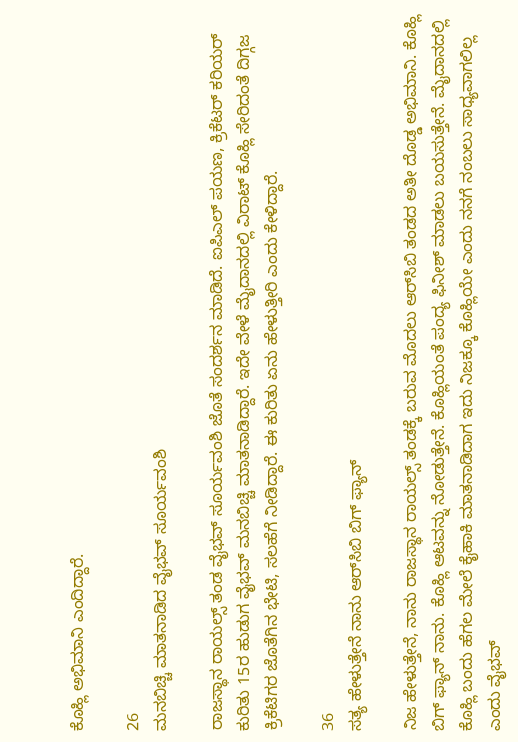ಕೊಹ್ಲಿ ಅಭಿಮಾನಿ ಎಂದಿದ್ದಾರೆ.

26
ಮನಬಿಚ್ಚಿ ಮಾತನಾಡಿದ ವೈಭವ್ ಸೂರ್ಯವಂಶಿ

ರಾಜಸ್ಥಾನ ರಾಯಲ್ಸ್ ತಂಡ ವೈಭವ್ ಸೂರ್ಯವಂಶಿ ಜೊತೆ ಸಂದರ್ಶನ ಮಾಡಿದೆ. ಐಪಿಎಲ್ ಪಯಣ, ಕ್ರಿಕೆಟರ್ ಕರಿಯರ್ ಕುರಿತು 15ರ ಹುಡುಗ ವೈಭವ್ ಮನಬಿಚ್ಚಿ ಮಾತನಾಡಿದ್ದಾರೆ. ಇದೇ ವೇಳೆ ಮೈದಾನದಲ್ಲಿ ವಿರಾಟ್ ಕೊಹ್ಲಿ ಸೇರಿದಂತೆ ದಿಗ್ಗಜ ಕ್ರಿಕೆಟಿಗರ ಜೊತೆಗಿನ ಭೇಟಿ, ಸಲಹೆಗೆ ನೀಡಿದ್ದಾರೆ. ಈ ಕುರಿತು ಏನು ಹೇಳುತ್ತೀರಿ ಎಂದು ಕೇಳಿದ್ದಾರೆ.

36
ಸತ್ಯ ಹೇಳುತ್ತೇನೆ ನಾನು ಆರ್‌ಸಿಬಿ ಬಿಗ್ ಫ್ಯಾನ್

ನಿಜ ಹೇಳುತ್ತೇನೆ, ನಾನು ರಾಜಸ್ಥಾನ ರಾಯಲ್ಸ್ ತಂಡಕ್ಕೆ ಬರುವ ಮೊದಲು ಆರ್‌ಸಿಬಿ ತಂಡದ ಅತೀ ದೊಡ್ಡ ಅಭಿಮಾನಿ. ಕೊಹ್ಲಿ ಬಿಗ್ ಫ್ಯಾನ್ ನಾನು. ಕೊಹ್ಲಿ ಆಟವನ್ನು ನೋಡುತ್ತೇನೆ. ಕೊಹ್ಲಿಯಂತೆ ಪಂದ್ಯ ಫಿನೀಶ್ ಮಾಡಲು ಬಯಸುತ್ತೇನೆ. ಮೈದಾನದಲ್ಲಿ ಕೊಹ್ಲಿ ಬಂದು ಹೆಗಲ ಮೇಲೆ ಕೈಹಾಕಿ ಮಾತನಾಡಿದಾಗ ಇದು ನಿಜಕ್ಕೂ ಕೊಹ್ಲಿಯೇ ಎಂದು ನನಗೆ ನಂಬಲು ಸಾಧ್ಯವಾಗಲಿಲ್ಲ ಎಂದು ವೈಭವ್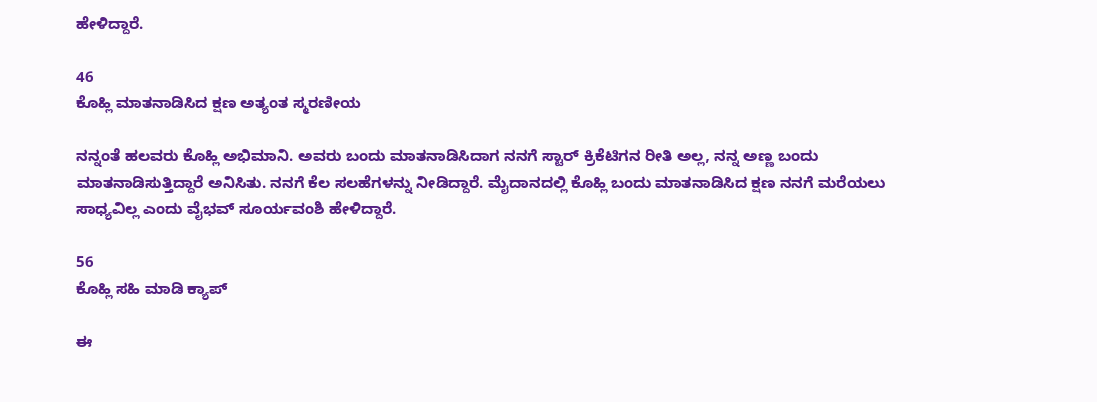ಹೇಳಿದ್ದಾರೆ.

46
ಕೊಹ್ಲಿ ಮಾತನಾಡಿಸಿದ ಕ್ಷಣ ಅತ್ಯಂತ ಸ್ಮರಣೀಯ

ನನ್ನಂತೆ ಹಲವರು ಕೊಹ್ಲಿ ಅಭಿಮಾನಿ. ಅವರು ಬಂದು ಮಾತನಾಡಿಸಿದಾಗ ನನಗೆ ಸ್ಟಾರ್ ಕ್ರಿಕೆಟಿಗನ ರೀತಿ ಅಲ್ಲ, ನನ್ನ ಅಣ್ಣ ಬಂದು ಮಾತನಾಡಿಸುತ್ತಿದ್ದಾರೆ ಅನಿಸಿತು. ನನಗೆ ಕೆಲ ಸಲಹೆಗಳನ್ನು ನೀಡಿದ್ದಾರೆ. ಮೈದಾನದಲ್ಲಿ ಕೊಹ್ಲಿ ಬಂದು ಮಾತನಾಡಿಸಿದ ಕ್ಷಣ ನನಗೆ ಮರೆಯಲು ಸಾಧ್ಯವಿಲ್ಲ ಎಂದು ವೈಭವ್ ಸೂರ್ಯವಂಶಿ ಹೇಳಿದ್ದಾರೆ.

56
ಕೊಹ್ಲಿ ಸಹಿ ಮಾಡಿ ಕ್ಯಾಪ್

ಈ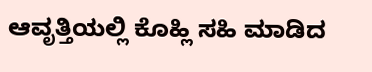ಆವೃತ್ತಿಯಲ್ಲಿ ಕೊಹ್ಲಿ ಸಹಿ ಮಾಡಿದ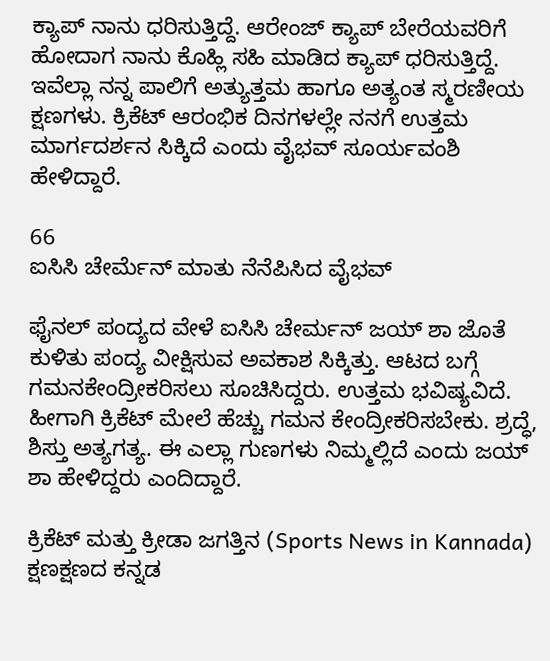ಕ್ಯಾಪ್ ನಾನು ಧರಿಸುತ್ತಿದ್ದೆ. ಆರೇಂಜ್ ಕ್ಯಾಪ್ ಬೇರೆಯವರಿಗೆ ಹೋದಾಗ ನಾನು ಕೊಹ್ಲಿ ಸಹಿ ಮಾಡಿದ ಕ್ಯಾಪ್ ಧರಿಸುತ್ತಿದ್ದೆ. ಇವೆಲ್ಲಾ ನನ್ನ ಪಾಲಿಗೆ ಅತ್ಯುತ್ತಮ ಹಾಗೂ ಅತ್ಯಂತ ಸ್ಮರಣೀಯ ಕ್ಷಣಗಳು. ಕ್ರಿಕೆಟ್ ಆರಂಭಿಕ ದಿನಗಳಲ್ಲೇ ನನಗೆ ಉತ್ತಮ ಮಾರ್ಗದರ್ಶನ ಸಿಕ್ಕಿದೆ ಎಂದು ವೈಭವ್ ಸೂರ್ಯವಂಶಿ ಹೇಳಿದ್ದಾರೆ.

66
ಐಸಿಸಿ ಚೇರ್ಮೆನ್ ಮಾತು ನೆನೆಪಿಸಿದ ವೈಭವ್

ಫೈನಲ್ ಪಂದ್ಯದ ವೇಳೆ ಐಸಿಸಿ ಚೇರ್ಮನ್ ಜಯ್ ಶಾ ಜೊತೆ ಕುಳಿತು ಪಂದ್ಯ ವೀಕ್ಷಿಸುವ ಅವಕಾಶ ಸಿಕ್ಕಿತ್ತು. ಆಟದ ಬಗ್ಗೆ ಗಮನಕೇಂದ್ರೀಕರಿಸಲು ಸೂಚಿಸಿದ್ದರು. ಉತ್ತಮ ಭವಿಷ್ಯವಿದೆ. ಹೀಗಾಗಿ ಕ್ರಿಕೆಟ್ ಮೇಲೆ ಹೆಚ್ಚು ಗಮನ ಕೇಂದ್ರೀಕರಿಸಬೇಕು. ಶ್ರದ್ಧೆ, ಶಿಸ್ತು ಅತ್ಯಗತ್ಯ. ಈ ಎಲ್ಲಾ ಗುಣಗಳು ನಿಮ್ಮಲ್ಲಿದೆ ಎಂದು ಜಯ್ ಶಾ ಹೇಳಿದ್ದರು ಎಂದಿದ್ದಾರೆ.

ಕ್ರಿಕೆಟ್ ಮತ್ತು ಕ್ರೀಡಾ ಜಗತ್ತಿನ (Sports News in Kannada) ಕ್ಷಣಕ್ಷಣದ ಕನ್ನಡ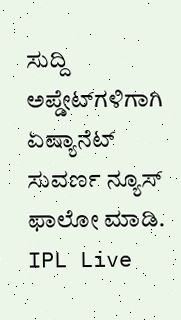ಸುದ್ದಿ ಅಪ್ಡೇಟ್‌ಗಳಿಗಾಗಿ ಏಷ್ಯಾನೆಟ್ ಸುವರ್ಣ ನ್ಯೂಸ್‌ ಫಾಲೋ ಮಾಡಿ. IPL Live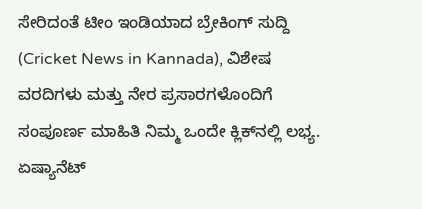ಸೇರಿದಂತೆ ಟೀಂ ಇಂಡಿಯಾದ ಬ್ರೇಕಿಂಗ್ ಸುದ್ದಿ (Cricket News in Kannada), ವಿಶೇಷ ವರದಿಗಳು ಮತ್ತು ನೇರ ಪ್ರಸಾರಗಳೊಂದಿಗೆ ಸಂಪೂರ್ಣ ಮಾಹಿತಿ ನಿಮ್ಮ ಒಂದೇ ಕ್ಲಿಕ್‌ನಲ್ಲಿ ಲಭ್ಯ. ಏಷ್ಯಾನೆಟ್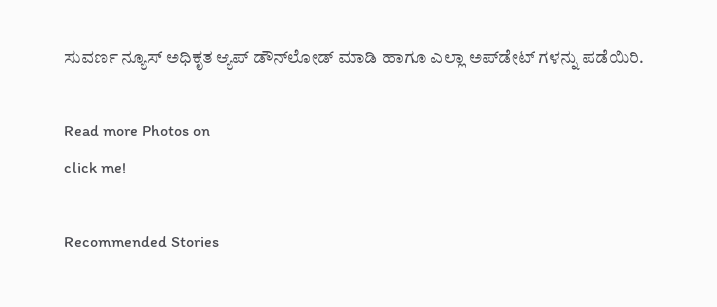ಸುವರ್ಣ ನ್ಯೂಸ್ ಅಧಿಕೃತ ಆ್ಯಪ್ ಡೌನ್‌ಲೋಡ್ ಮಾಡಿ ಹಾಗೂ ಎಲ್ಲಾ ಅಪ್‌ಡೇಟ್ ಗಳನ್ನು ಪಡೆಯಿರಿ.

Read more Photos on
click me!

Recommended Stories